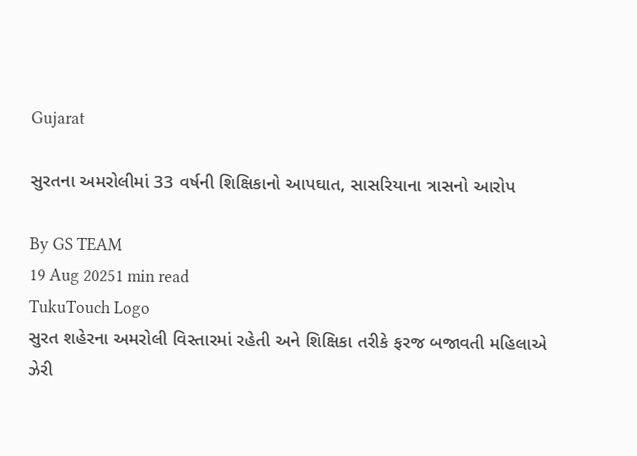Gujarat

સુરતના અમરોલીમાં 33 વર્ષની શિક્ષિકાનો આપઘાત, સાસરિયાના ત્રાસનો આરોપ

By GS TEAM
19 Aug 20251 min read
TukuTouch Logo
સુરત શહેરના અમરોલી વિસ્તારમાં રહેતી અને શિક્ષિકા તરીકે ફરજ બજાવતી મહિલાએ ઝેરી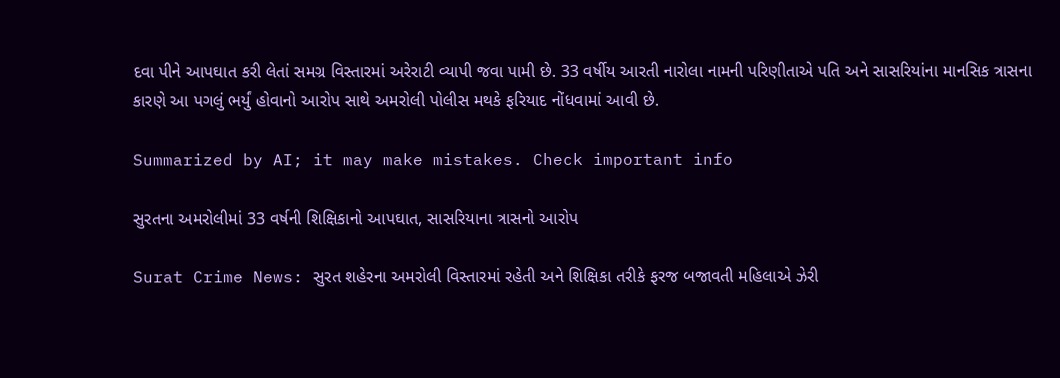દવા પીને આપઘાત કરી લેતાં સમગ્ર વિસ્તારમાં અરેરાટી વ્યાપી જવા પામી છે. 33 વર્ષીય આરતી નારોલા નામની પરિણીતાએ પતિ અને સાસરિયાંના માનસિક ત્રાસના કારણે આ પગલું ભર્યું હોવાનો આરોપ સાથે અમરોલી પોલીસ મથકે ફરિયાદ નોંધવામાં આવી છે.

Summarized by AI; it may make mistakes. Check important info

સુરતના અમરોલીમાં 33 વર્ષની શિક્ષિકાનો આપઘાત, સાસરિયાના ત્રાસનો આરોપ

Surat Crime News: સુરત શહેરના અમરોલી વિસ્તારમાં રહેતી અને શિક્ષિકા તરીકે ફરજ બજાવતી મહિલાએ ઝેરી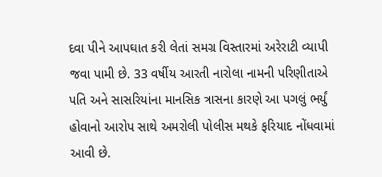દવા પીને આપઘાત કરી લેતાં સમગ્ર વિસ્તારમાં અરેરાટી વ્યાપી જવા પામી છે. 33 વર્ષીય આરતી નારોલા નામની પરિણીતાએ પતિ અને સાસરિયાંના માનસિક ત્રાસના કારણે આ પગલું ભર્યું હોવાનો આરોપ સાથે અમરોલી પોલીસ મથકે ફરિયાદ નોંધવામાં આવી છે.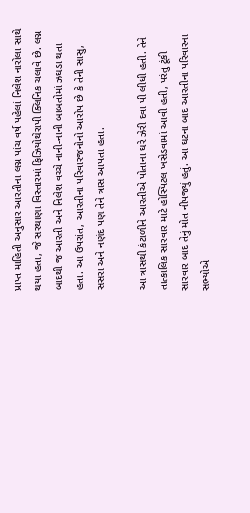પ્રાપ્ત માહિતી અનુસાર આરતીના લગ્ન પાંચ વર્ષ પહેલાં નિલેશ નારોલા સાથે થયા હતા, જે સરથાણા વિસ્તારમાં ફિઝિયોથેરાપી ક્લિનિક ચલાવે છે. લગ્ન બાદથી જ આરતી અને નિલેશ વચ્ચે નાની-નાની બાબતોમાં ઝઘડા થતા હતા. આ ઉપરાંત, આરતીના પરિવારજનોનો આરોપ છે કે તેની સાસુ, સસરા અને નણંદ પણ તેને ત્રાસ આપતા હતા.

આ ત્રાસથી કંટાળીને આરતીએ પોતાના ઘરે ઝેરી દવા પી લીધી હતી. તેને તાત્કાલિક સારવાર માટે હોસ્પિટલ ખસેડવામાં આવી હતી, પરંતુ ટૂંકી સારવાર બાદ તેનું મોત નીપજ્યું હતું. આ ઘટના બાદ આરતીના પરિવારના સભ્યોએ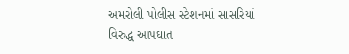અમરોલી પોલીસ સ્ટેશનમાં સાસરિયાં વિરુદ્ધ આપઘાત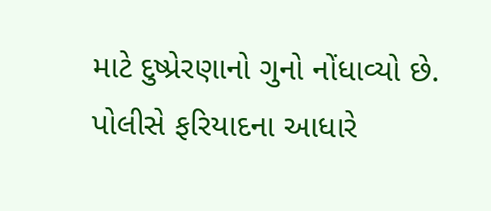માટે દુષ્પ્રેરણાનો ગુનો નોંધાવ્યો છે. પોલીસે ફરિયાદના આધારે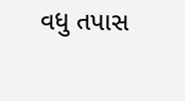વધુ તપાસ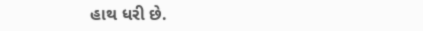હાથ ધરી છે.